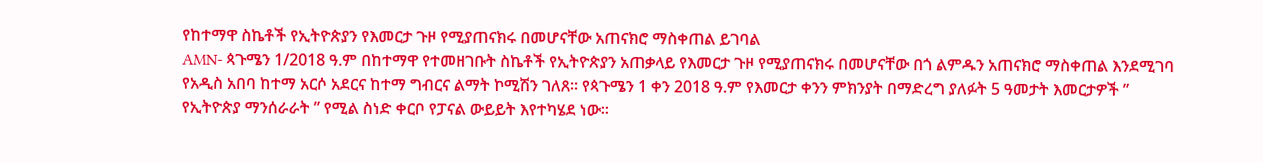የከተማዋ ስኬቶች የኢትዮጵያን የእመርታ ጉዞ የሚያጠናክሩ በመሆናቸው አጠናክሮ ማስቀጠል ይገባል
AMN- ጳጉሜን 1/2018 ዓ.ም በከተማዋ የተመዘገቡት ስኬቶች የኢትዮጵያን አጠቃላይ የእመርታ ጉዞ የሚያጠናክሩ በመሆናቸው በጎ ልምዱን አጠናክሮ ማስቀጠል እንደሚገባ የአዲስ አበባ ከተማ አርሶ አደርና ከተማ ግብርና ልማት ኮሚሽን ገለጸ፡፡ የጳጉሜን 1 ቀን 2018 ዓ.ም የእመርታ ቀንን ምክንያት በማድረግ ያለፉት 5 ዓመታት እመርታዎች ” የኢትዮጵያ ማንሰራራት ” የሚል ስነድ ቀርቦ የፓናል ውይይት እየተካሄደ ነው፡፡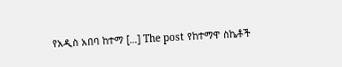የአዲስ አበባ ከተማ […] The post የከተማዋ ስኬቶች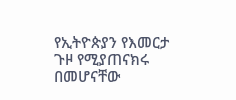የኢትዮጵያን የእመርታ ጉዞ የሚያጠናክሩ በመሆናቸው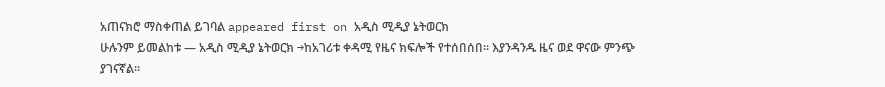አጠናክሮ ማስቀጠል ይገባል appeared first on አዲስ ሚዲያ ኔትወርክ
ሁሉንም ይመልከቱ — አዲስ ሚዲያ ኔትወርክ →ከአገሪቱ ቀዳሚ የዜና ክፍሎች የተሰበሰበ። እያንዳንዱ ዜና ወደ ዋናው ምንጭ ያገናኛል።